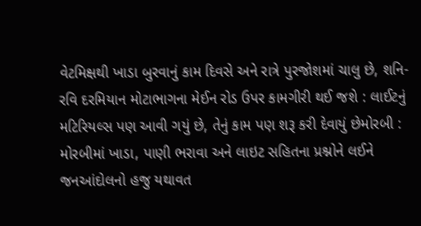વેટમિક્ષથી ખાડા બુરવાનું કામ દિવસે અને રાત્રે પુરજોશમાં ચાલુ છે, શનિ-રવિ દરમિયાન મોટાભાગના મેઈન રોડ ઉપર કામગીરી થઈ જશે : લાઈટનું મટિરિયલ્સ પણ આવી ગયું છે, તેનું કામ પણ શરૂ કરી દેવાયું છેમોરબી : મોરબીમાં ખાડા, પાણી ભરાવા અને લાઇટ સહિતના પ્રશ્નોને લઈને જનઆંદોલનો હજુ યથાવત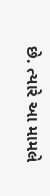છે. ત્યારે આ મામલે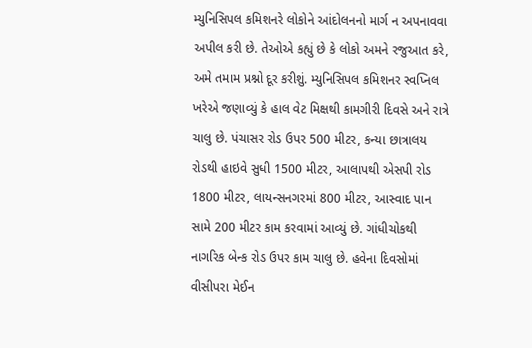મ્યુનિસિપલ કમિશનરે લોકોને આંદોલનનો માર્ગ ન અપનાવવા અપીલ કરી છે. તેઓએ કહ્યું છે કે લોકો અમને રજુઆત કરે, અમે તમામ પ્રશ્નો દૂર કરીશું. મ્યુનિસિપલ કમિશનર સ્વપ્નિલ ખરેએ જણાવ્યું કે હાલ વેટ મિક્ષથી કામગીરી દિવસે અને રાત્રે ચાલુ છે. પંચાસર રોડ ઉપર 500 મીટર, કન્યા છાત્રાલય રોડથી હાઇવે સુધી 1500 મીટર, આલાપથી એસપી રોડ 1800 મીટર, લાયન્સનગરમાં 800 મીટર, આસ્વાદ પાન સામે 200 મીટર કામ કરવામાં આવ્યું છે. ગાંધીચોકથી નાગરિક બેન્ક રોડ ઉપર કામ ચાલુ છે. હવેના દિવસોમાં વીસીપરા મેઈન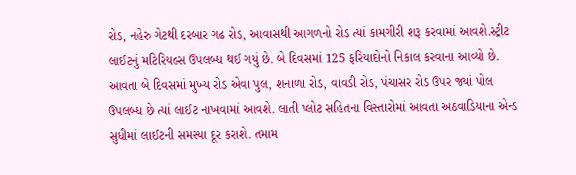રોડ, નહેરુ ગેટથી દરબાર ગઢ રોડ, આવાસથી આગળનો રોડ ત્યાં કામગીરી શરૂ કરવામાં આવશે.સ્ટ્રીટ લાઈટનું મટિરિયલ્સ ઉપલબ્ધ થઈ ગયું છે. બે દિવસમાં 125 ફરિયાદોનો નિકાલ કરવાના આવ્યો છે. આવતા બે દિવસમાં મુખ્ય રોડ એવા પુલ, શનાળા રોડ, વાવડી રોડ, પંચાસર રોડ ઉપર જ્યાં પોલ ઉપલબ્ધ છે ત્યાં લાઈટ નાખવામાં આવશે. લાતી પ્લોટ સહિતના વિસ્તારોમાં આવતા અઠવાડિયાના એન્ડ સુધીમાં લાઈટની સમસ્યા દૂર કરાશે. તમામ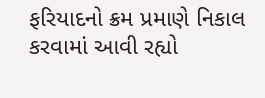ફરિયાદનો ક્રમ પ્રમાણે નિકાલ કરવામાં આવી રહ્યો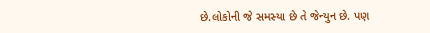છે.લોકોની જે સમસ્યા છે તે જેન્યુન છે. પણ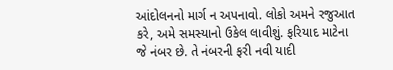આંદોલનનો માર્ગ ન અપનાવો. લોકો અમને રજુઆત કરે, અમે સમસ્યાનો ઉકેલ લાવીશું. ફરિયાદ માટેના જે નંબર છે. તે નંબરની ફરી નવી યાદી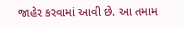જાહેર કરવામાં આવી છે. આ તમામ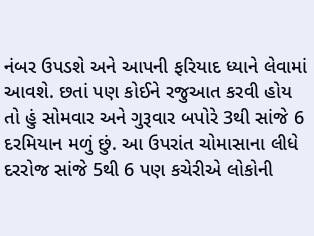નંબર ઉપડશે અને આપની ફરિયાદ ધ્યાને લેવામાં આવશે. છતાં પણ કોઈને રજુઆત કરવી હોય તો હું સોમવાર અને ગુરૂવાર બપોરે 3થી સાંજે 6 દરમિયાન મળું છું. આ ઉપરાંત ચોમાસાના લીધે દરરોજ સાંજે 5થી 6 પણ કચેરીએ લોકોની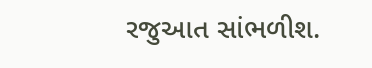રજુઆત સાંભળીશ.